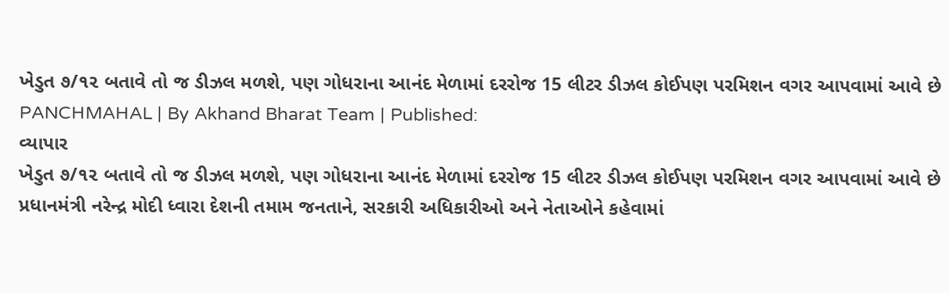ખેડુત ૭/૧૨ બતાવે તો જ ડીઝલ મળશે, પણ ગોધરાના આનંદ મેળામાં દરરોજ 15 લીટર ડીઝલ કોઈપણ પરમિશન વગર આપવામાં આવે છે
PANCHMAHAL | By Akhand Bharat Team | Published:
વ્યાપાર
ખેડુત ૭/૧૨ બતાવે તો જ ડીઝલ મળશે, પણ ગોધરાના આનંદ મેળામાં દરરોજ 15 લીટર ડીઝલ કોઈપણ પરમિશન વગર આપવામાં આવે છે
પ્રધાનમંત્રી નરેન્દ્ર મોદી ધ્વારા દેશની તમામ જનતાને, સરકારી અધિકારીઓ અને નેતાઓને કહેવામાં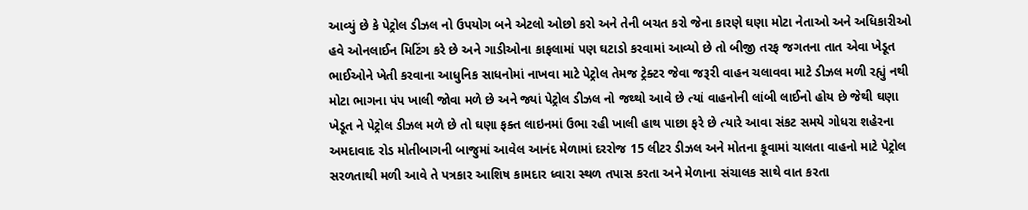આવ્યું છે કે પેટ્રોલ ડીઝલ નો ઉપયોગ બને એટલો ઓછો કરો અને તેની બચત કરો જેના કારણે ઘણા મોટા નેતાઓ અને અધિકારીઓ હવે ઓનલાઈન મિટિંગ કરે છે અને ગાડીઓના કાફલામાં પણ ઘટાડો કરવામાં આવ્યો છે તો બીજી તરફ જગતના તાત એવા ખેડૂત ભાઈઓને ખેતી કરવાના આધુનિક સાધનોમાં નાખવા માટે પેટ્રોલ તેમજ ટ્રેક્ટર જેવા જરૂરી વાહન ચલાવવા માટે ડીઝલ મળી રહ્યું નથી મોટા ભાગના પંપ ખાલી જોવા મળે છે અને જ્યાં પેટ્રોલ ડીઝલ નો જથ્થો આવે છે ત્યાં વાહનોની લાંબી લાઈનો હોય છે જેથી ઘણા ખેડૂત ને પેટ્રોલ ડીઝલ મળે છે તો ઘણા ફક્ત લાઇનમાં ઉભા રહી ખાલી હાથ પાછા ફરે છે ત્યારે આવા સંકટ સમયે ગોધરા શહેરના અમદાવાદ રોડ મોતીબાગની બાજુમાં આવેલ આનંદ મેળામાં દરરોજ 15 લીટર ડીઝલ અને મોતના કૂવામાં ચાલતા વાહનો માટે પેટ્રોલ સરળતાથી મળી આવે તે પત્રકાર આશિષ કામદાર ધ્વારા સ્થળ તપાસ કરતા અને મેળાના સંચાલક સાથે વાત કરતા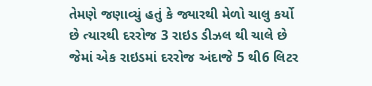તેમણે જણાવ્યું હતું કે જ્યારથી મેળો ચાલુ કર્યો છે ત્યારથી દરરોજ 3 રાઇડ ડીઝલ થી ચાલે છે જેમાં એક રાઇડમાં દરરોજ અંદાજે 5 થી6 લિટર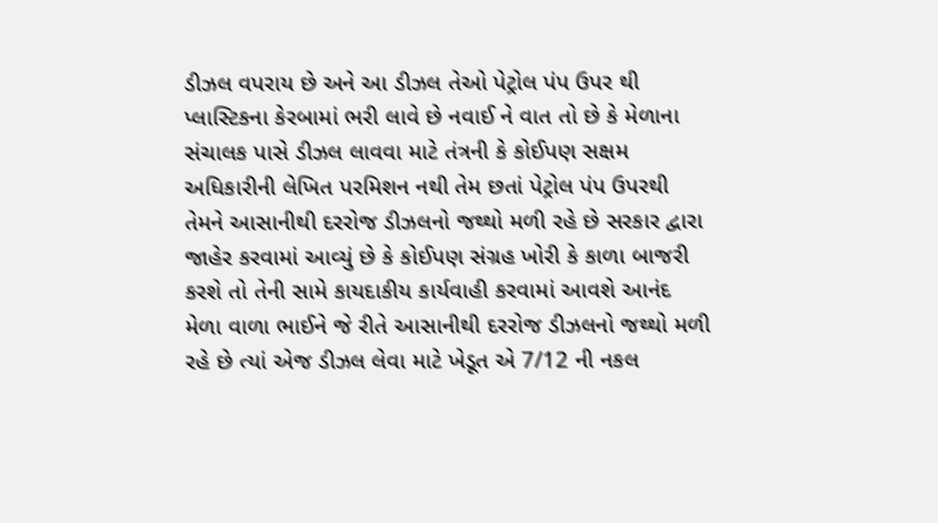ડીઝલ વપરાય છે અને આ ડીઝલ તેઓ પેટ્રોલ પંપ ઉપર થી પ્લાસ્ટિકના કેરબામાં ભરી લાવે છે નવાઈ ને વાત તો છે કે મેળાના સંચાલક પાસે ડીઝલ લાવવા માટે તંત્રની કે કોઈપણ સક્ષમ અધિકારીની લેખિત પરમિશન નથી તેમ છતાં પેટ્રોલ પંપ ઉપરથી તેમને આસાનીથી દરરોજ ડીઝલનો જથ્થો મળી રહે છે સરકાર દ્વારા જાહેર કરવામાં આવ્યું છે કે કોઈપણ સંગ્રહ ખોરી કે કાળા બાજરી કરશે તો તેની સામે કાયદાકીય કાર્યવાહી કરવામાં આવશે આનંદ મેળા વાળા ભાઈને જે રીતે આસાનીથી દરરોજ ડીઝલનો જથ્થો મળી રહે છે ત્યાં એજ ડીઝલ લેવા માટે ખેડૂત એ 7/12 ની નકલ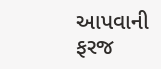આપવાની ફરજ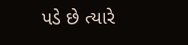પડે છે ત્યારે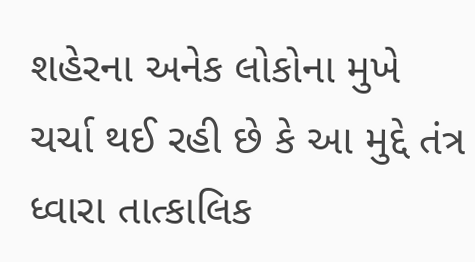શહેરના અનેક લોકોના મુખે ચર્ચા થઈ રહી છે કે આ મુદ્દે તંત્ર ધ્વારા તાત્કાલિક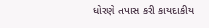ધોરણે તપાસ કરી કાયદાકીય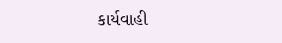કાર્યવાહી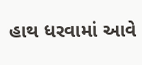હાથ ધરવામાં આવે